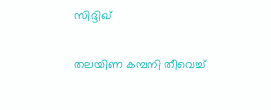സിദ്ദിഖ്

തലയിണ കമ്പനി തീവെച്ച്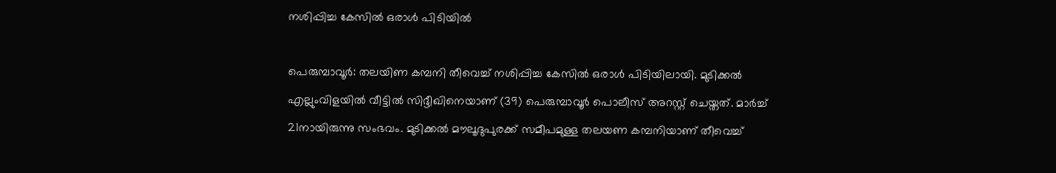നശിപ്പിച്ച കേസിൽ ഒരാൾ പിടിയിൽ

പെരുമ്പാവൂർ: തലയിണ കമ്പനി തീവെച്ച് നശിപ്പിച്ച കേസിൽ ഒരാൾ പിടിയിലായി. മുടിക്കൽ എല്ലുംവിളയിൽ വീട്ടിൽ സിദ്ദീഖിനെയാണ് (39) പെരുമ്പാവൂർ പൊലീസ് അറസ്റ്റ് ചെയ്തത്. മാർച്ച് 21നായിരുന്നു സംഭവം. മുടിക്കൽ മൗലൂദുപുരക്ക് സമീപമുള്ള തലയണ കമ്പനിയാണ് തീവെച്ച്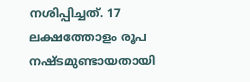നശിപ്പിച്ചത്. 17 ലക്ഷത്തോളം രൂപ നഷ്ടമുണ്ടായതായി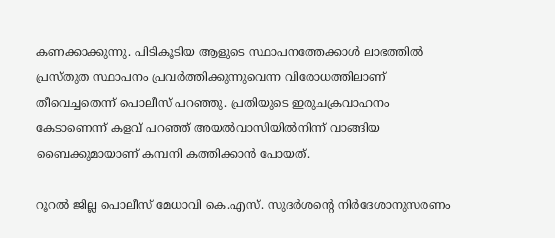കണക്കാക്കുന്നു. പിടികൂടിയ ആളുടെ സ്ഥാപനത്തേക്കാൾ ലാഭത്തിൽ പ്രസ്തുത സ്ഥാപനം പ്രവർത്തിക്കുന്നുവെന്ന വിരോധത്തിലാണ് തീവെച്ചതെന്ന് പൊലീസ് പറഞ്ഞു. പ്രതിയുടെ ഇരുചക്രവാഹനം കേടാണെന്ന് കളവ് പറഞ്ഞ് അയൽവാസിയിൽനിന്ന് വാങ്ങിയ ബൈക്കുമായാണ് കമ്പനി കത്തിക്കാൻ പോയത്.

റൂറൽ ജില്ല പൊലീസ് മേധാവി കെ.എസ്. സുദർശന്‍റെ നിർദേശാനുസരണം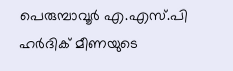പെരുമ്പാവൂർ എ.എസ്.പി ഹർദിക് മീണയുടെ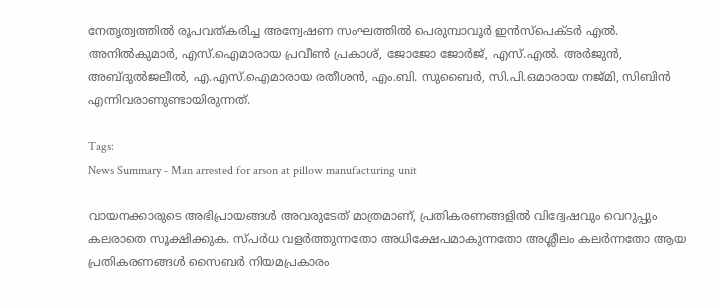നേതൃത്വത്തിൽ രൂപവത്കരിച്ച അന്വേഷണ സംഘത്തിൽ പെരുമ്പാവൂർ ഇൻസ്പെക്ടർ എൽ. അനിൽകുമാർ, എസ്.ഐമാരായ പ്രവീൺ പ്രകാശ്, ജോജോ ജോർജ്, എസ്.എൽ. അർജുൻ, അബ്ദുൽജലീൽ, എ.എസ്.ഐമാരായ രതീശൻ, എം.ബി. സുബൈർ, സി.പി.ഒമാരായ നജ്മി, സിബിൻ എന്നിവരാണുണ്ടായിരുന്നത്.

Tags:
News Summary - Man arrested for arson at pillow manufacturing unit

വായനക്കാരുടെ അഭിപ്രായങ്ങള്‍ അവരുടേത് മാത്രമാണ്, പ്രതികരണങ്ങളിൽ വിദ്വേഷവും വെറുപ്പും കലരാതെ സൂക്ഷിക്കുക. സ്പർധ വളർത്തുന്നതോ അധിക്ഷേപമാകുന്നതോ അശ്ലീലം കലർന്നതോ ആയ പ്രതികരണങ്ങൾ സൈബർ നിയമപ്രകാരം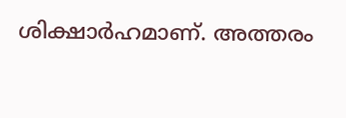ശിക്ഷാർഹമാണ്. അത്തരം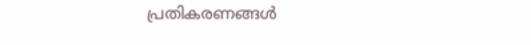പ്രതികരണങ്ങൾ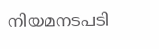നിയമനടപടി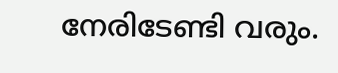നേരിടേണ്ടി വരും.